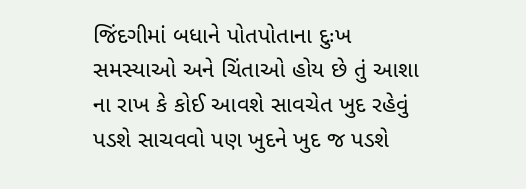જિંદગીમાં બધાને પોતપોતાના દુઃખ સમસ્યાઓ અને ચિંતાઓ હોય છે તું આશા ના રાખ કે કોઈ આવશે સાવચેત ખુદ રહેવું પડશે સાચવવો પણ ખુદને ખુદ જ પડશે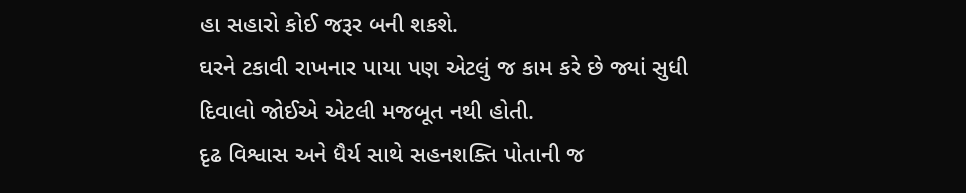હા સહારો કોઈ જરૂર બની શકશે.
ઘરને ટકાવી રાખનાર પાયા પણ એટલું જ કામ કરે છે જ્યાં સુધી દિવાલો જોઈએ એટલી મજબૂત નથી હોતી.
દૃઢ વિશ્વાસ અને ધૈર્ય સાથે સહનશક્તિ પોતાની જ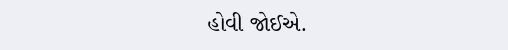હોવી જોઈએ.